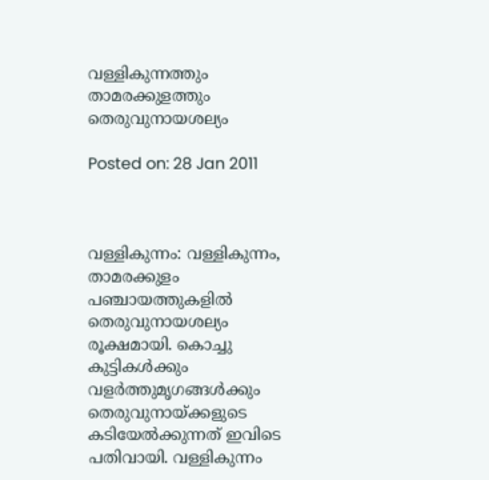വള്ളികുന്നത്തും താമരക്കുളത്തും തെരുവുനായശല്യം

Posted on: 28 Jan 2011



വള്ളികുന്നം: വള്ളികുന്നം, താമരക്കുളം പഞ്ചായത്തുകളില്‍ തെരുവുനായശല്യം രൂക്ഷമായി. കൊച്ചു കുട്ടികള്‍ക്കും വളര്‍ത്തുമൃഗങ്ങള്‍ക്കും തെരുവുനായ്ക്കളുടെ കടിയേല്‍ക്കുന്നത് ഇവിടെ പതിവായി. വള്ളികുന്നം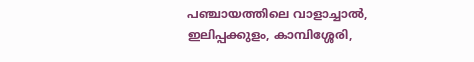പഞ്ചായത്തിലെ വാളാച്ചാല്‍, ഇലിപ്പക്കുളം, കാമ്പിശ്ശേരി,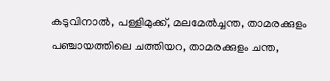കടുവിനാല്‍, പള്ളിമുക്ക്, മലമേല്‍ച്ചന്ത, താമരക്കുളം പഞ്ചായത്തിലെ ചത്തിയറ, താമരക്കുളം ചന്ത,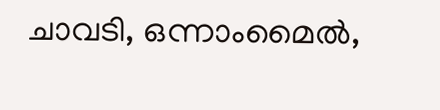ചാവടി, ഒന്നാംമൈല്‍,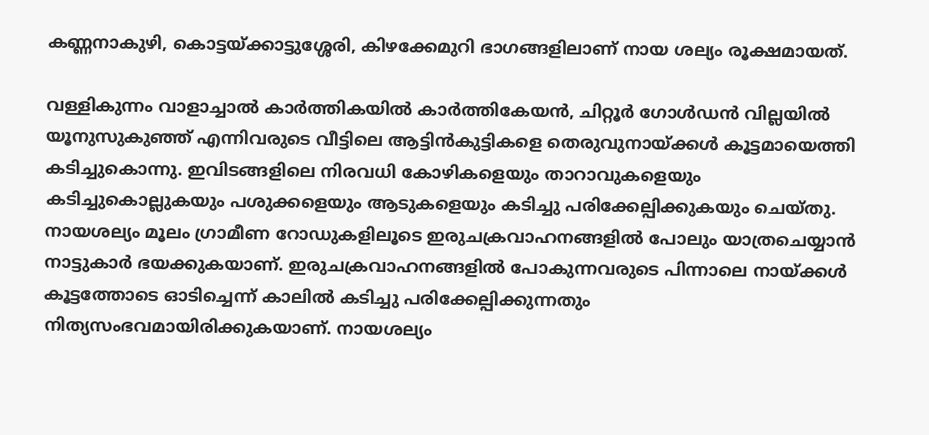കണ്ണനാകുഴി, കൊട്ടയ്ക്കാട്ടുശ്ശേരി, കിഴക്കേമുറി ഭാഗങ്ങളിലാണ് നായ ശല്യം രൂക്ഷമായത്.

വള്ളികുന്നം വാളാച്ചാല്‍ കാര്‍ത്തികയില്‍ കാര്‍ത്തികേയന്‍, ചിറ്റൂര്‍ ഗോള്‍ഡന്‍ വില്ലയില്‍ യൂനുസുകുഞ്ഞ് എന്നിവരുടെ വീട്ടിലെ ആട്ടിന്‍കുട്ടികളെ തെരുവുനായ്ക്കള്‍ കൂട്ടമായെത്തി കടിച്ചുകൊന്നു. ഇവിടങ്ങളിലെ നിരവധി കോഴികളെയും താറാവുകളെയും കടിച്ചുകൊല്ലുകയും പശുക്കളെയും ആടുകളെയും കടിച്ചു പരിക്കേല്പിക്കുകയും ചെയ്തു. നായശല്യം മൂലം ഗ്രാമീണ റോഡുകളിലൂടെ ഇരുചക്രവാഹനങ്ങളില്‍ പോലും യാത്രചെയ്യാന്‍ നാട്ടുകാര്‍ ഭയക്കുകയാണ്. ഇരുചക്രവാഹനങ്ങളില്‍ പോകുന്നവരുടെ പിന്നാലെ നായ്ക്കള്‍ കൂട്ടത്തോടെ ഓടിച്ചെന്ന് കാലില്‍ കടിച്ചു പരിക്കേല്പിക്കുന്നതും നിത്യസംഭവമായിരിക്കുകയാണ്. നായശല്യം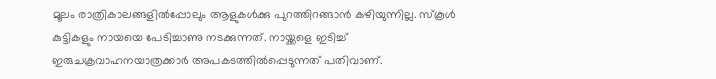മൂലം രാത്രികാലങ്ങളില്‍പ്പോലും ആളുകള്‍ക്കു പുറത്തിറങ്ങാന്‍ കഴിയുന്നില്ല. സ്‌കൂള്‍ കുട്ടികളും നായയെ പേടിച്ചാണു നടക്കുന്നത്. നായ്ക്കളെ ഇടിച്ച് ഇരുചക്രവാഹനയാത്രക്കാര്‍ അപകടത്തില്‍പ്പെടുന്നത് പതിവാണ്.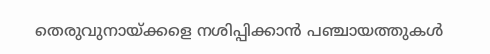തെരുവുനായ്ക്കളെ നശിപ്പിക്കാന്‍ പഞ്ചായത്തുകള്‍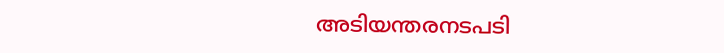അടിയന്തരനടപടി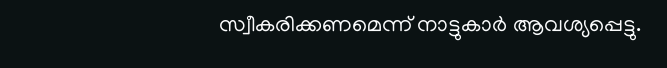സ്വീകരിക്കണമെന്ന് നാട്ടുകാര്‍ ആവശ്യപ്പെട്ടു.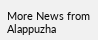More News from Alappuzha